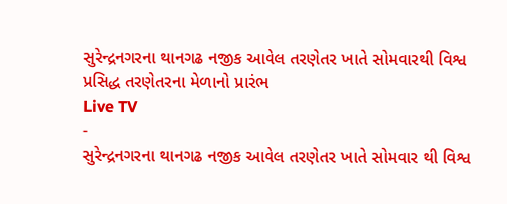સુરેન્દ્રનગરના થાનગઢ નજીક આવેલ તરણેતર ખાતે સોમવારથી વિશ્વ પ્રસિદ્ધ તરણેતરના મેળાનો પ્રારંભ
Live TV
-
સુરેન્દ્રનગરના થાનગઢ નજીક આવેલ તરણેતર ખાતે સોમવાર થી વિશ્વ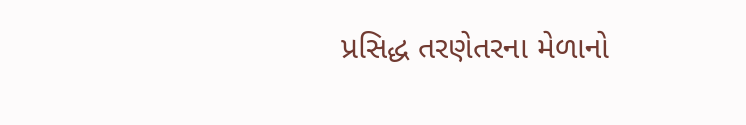પ્રસિદ્ધ તરણેતરના મેળાનો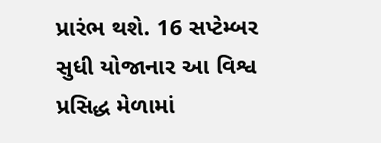પ્રારંભ થશે. 16 સપ્ટેમ્બર સુધી યોજાનાર આ વિશ્વ પ્રસિદ્ધ મેળામાં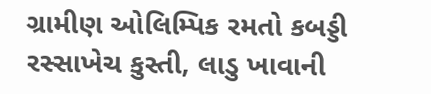ગ્રામીણ ઓલિમ્પિક રમતો કબડ્ડી રસ્સાખેચ કુસ્તી, લાડુ ખાવાની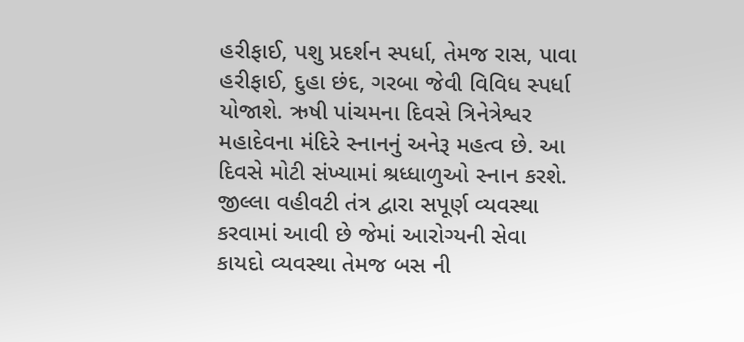હરીફાઈ, પશુ પ્રદર્શન સ્પર્ધા, તેમજ રાસ, પાવા હરીફાઈ, દુહા છંદ, ગરબા જેવી વિવિધ સ્પર્ધા યોજાશે. ઋષી પાંચમના દિવસે ત્રિનેત્રેશ્વર મહાદેવના મંદિરે સ્નાનનું અનેરૂ મહત્વ છે. આ દિવસે મોટી સંખ્યામાં શ્રધ્ધાળુઓ સ્નાન કરશે. જીલ્લા વહીવટી તંત્ર દ્વારા સપૂર્ણ વ્યવસ્થા કરવામાં આવી છે જેમાં આરોગ્યની સેવા કાયદો વ્યવસ્થા તેમજ બસ ની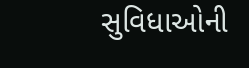સુવિધાઓની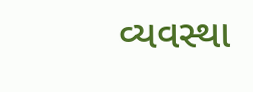વ્યવસ્થા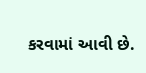કરવામાં આવી છે.